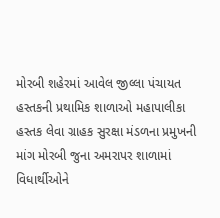મોરબી શહેરમાં આવેલ જીલ્લા પંચાયત હસ્તકની પ્રથામિક શાળાઓ મહાપાલીકા હસ્તક લેવા ગ્રાહક સુરક્ષા મંડળના પ્રમુખની માંગ મોરબી જુના અમરાપર શાળામાં વિધાર્થીઓને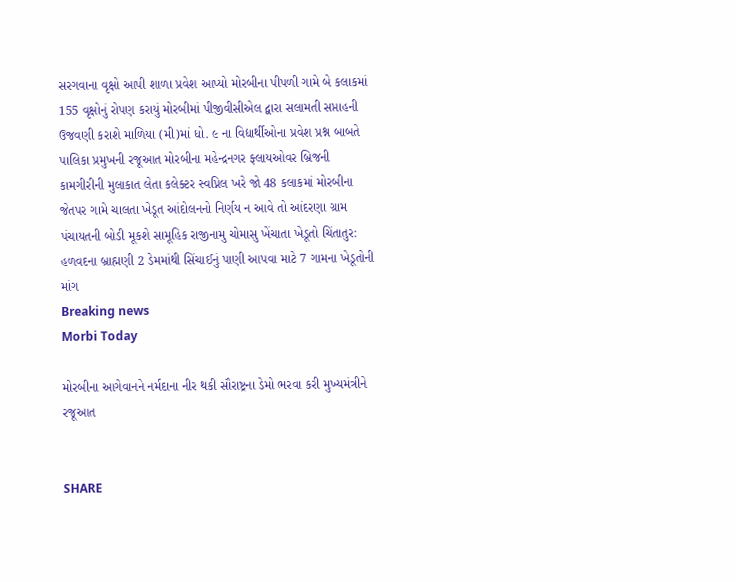સરગવાના વૃક્ષો આપી શાળા પ્રવેશ આપ્યો મોરબીના પીપળી ગામે બે કલાકમાં 155 વૃક્ષોનું રોપણ કરાયું મોરબીમાં પીજીવીસીએલ દ્વારા સલામતી સપ્તાહની ઉજવણી કરાશે માળિયા (મી)માં ધો. ૯ ના વિદ્યાર્થીઓના પ્રવેશ પ્રશ્ન બાબતે પાલિકા પ્રમુખની રજૂઆત મોરબીના મહેન્દ્રનગર ફ્લાયઓવર બ્રિજની કામગીરીની મુલાકાત લેતા કલેક્ટર સ્વપ્નિલ ખરે જો 48 કલાકમાં મોરબીના જેતપર ગામે ચાલતા ખેડૂત આંદોલનનો નિર્ણય ન આવે તો આંદરણા ગ્રામ પંચાયતની બોડી મૂકશે સામૂહિક રાજીનામુ ચોમાસુ ખેંચાતા ખેડૂતો ચિંતાતુર: હળવદના બ્રાહ્મણી 2 ડેમમાંથી સિંચાઈનું પાણી આપવા માટે 7 ગામના ખેડૂતોની માંગ
Breaking news
Morbi Today

મોરબીના આગેવાનને નર્મદાના નીર થકી સૌરાષ્ટ્રના ડેમો ભરવા કરી મુખ્યમંત્રીને રજૂઆત


SHARE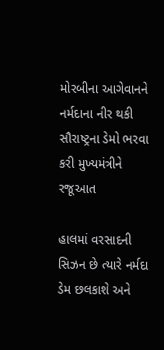મોરબીના આગેવાનને નર્મદાના નીર થકી સૌરાષ્ટ્રના ડેમો ભરવા કરી મુખ્યમંત્રીને રજૂઆત

હાલમાં વરસાદની સિઝન છે ત્યારે નર્મદા ડેમ છલકાશે અને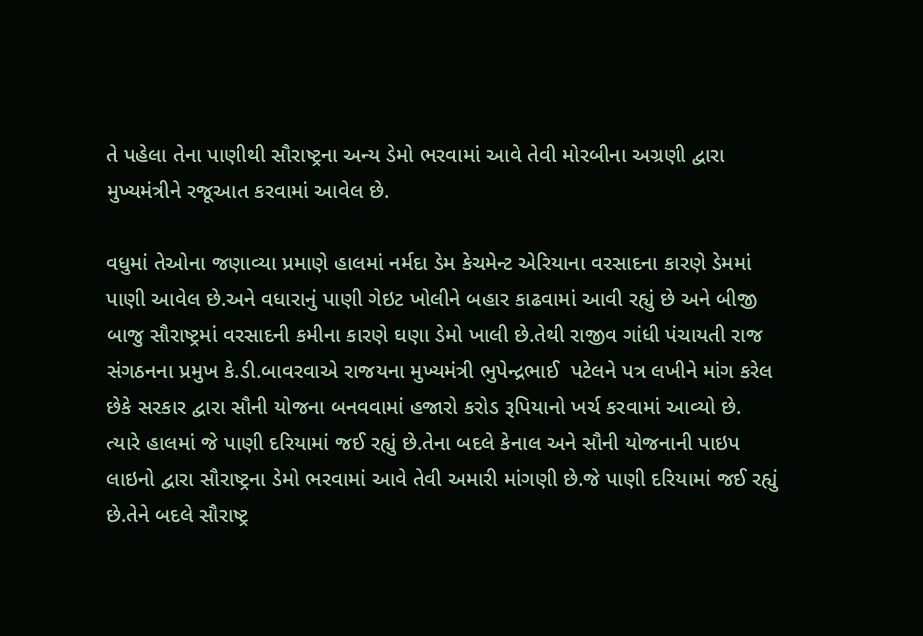તે પહેલા તેના પાણીથી સૌરાષ્ટ્રના અન્ય ડેમો ભરવામાં આવે તેવી મોરબીના અગ્રણી દ્વારા મુખ્યમંત્રીને રજૂઆત કરવામાં આવેલ છે.

વધુમાં તેઓના જણાવ્યા પ્રમાણે હાલમાં નર્મદા ડેમ કેચમેન્ટ એરિયાના વરસાદના કારણે ડેમમાં પાણી આવેલ છે.અને વધારાનું પાણી ગેઇટ ખોલીને બહાર કાઢવામાં આવી રહ્યું છે અને બીજી બાજુ સૌરાષ્ટ્રમાં વરસાદની કમીના કારણે ઘણા ડેમો ખાલી છે.તેથી રાજીવ ગાંધી પંચાયતી રાજ સંગઠનના પ્રમુખ કે.ડી.બાવરવાએ રાજયના મુખ્યમંત્રી ભુપેન્દ્રભાઈ  પટેલને પત્ર લખીને માંગ કરેલ છેકે સરકાર દ્વારા સૌની યોજના બનવવામાં હજારો કરોડ રૂપિયાનો ખર્ચ કરવામાં આવ્યો છે. ત્યારે હાલમાં જે પાણી દરિયામાં જઈ રહ્યું છે.તેના બદલે કેનાલ અને સૌની યોજનાની પાઇપ લાઇનો દ્વારા સૌરાષ્ટ્રના ડેમો ભરવામાં આવે તેવી અમારી માંગણી છે.જે પાણી દરિયામાં જઈ રહ્યું છે.તેને બદલે સૌરાષ્ટ્ર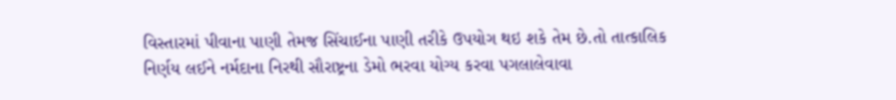વિસ્તારમાં પીવાના પાણી તેમજ સિંચાઈના પાણી તરીકે ઉપયોગ થઇ શકે તેમ છે.તો તાત્કાલિક નિર્ણય લઈને નર્મદાના નિરથી સૌરાષ્ટ્રના ડેમો ભરવા યોગ્ય કરવા પગલાલેવાવા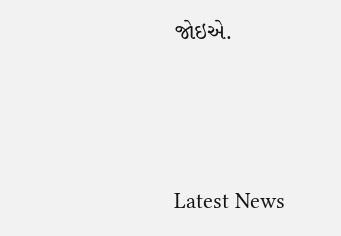જોઇએ.






Latest News